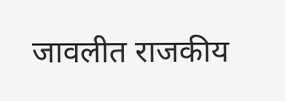जावलीत राजकीय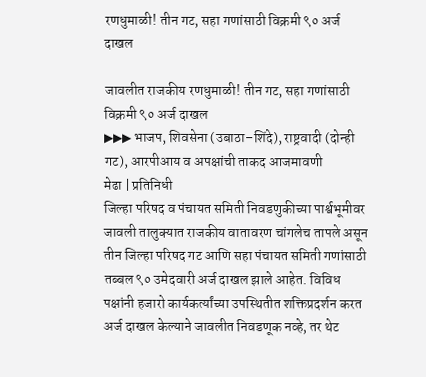रणधुमाळी! तीन गट, सहा गणांसाठी विक्रमी ९० अर्ज दाखल

जावलीत राजकीय रणधुमाळी! तीन गट, सहा गणांसाठी विक्रमी ९० अर्ज दाखल
▶▶▶ भाजप, शिवसेना (उबाठा–शिंदे), राष्ट्रवादी (दोन्ही गट), आरपीआय व अपक्षांची ताकद आजमावणी
मेढा | प्रतिनिधी
जिल्हा परिषद व पंचायत समिती निवडणुकीच्या पार्श्वभूमीवर जावली तालुक्यात राजकीय वातावरण चांगलेच तापले असून तीन जिल्हा परिषद गट आणि सहा पंचायत समिती गणांसाठी तब्बल ९० उमेदवारी अर्ज दाखल झाले आहेत. विविध पक्षांनी हजारो कार्यकर्त्यांच्या उपस्थितीत शक्तिप्रदर्शन करत अर्ज दाखल केल्याने जावलीत निवडणूक नव्हे, तर थेट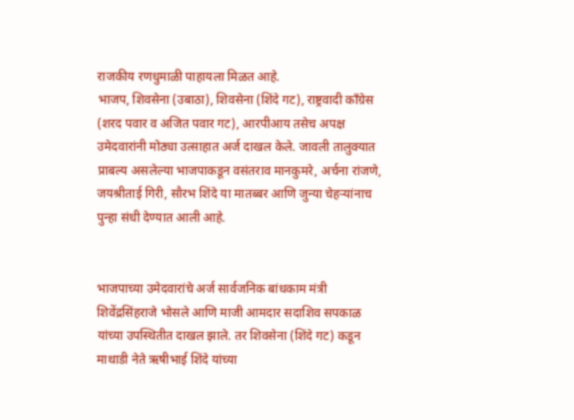राजकीय रणधुमाळी पाहायला मिळत आहे.
भाजप, शिवसेना (उबाठा), शिवसेना (शिंदे गट), राष्ट्रवादी काँग्रेस (शरद पवार व अजित पवार गट), आरपीआय तसेच अपक्ष उमेदवारांनी मोठ्या उत्साहात अर्ज दाखल केले. जावली तालुक्यात प्राबल्य असलेल्या भाजपाकडून वसंतराव मानकुमरे, अर्चना रांजणे, जयश्रीताई गिरी, सौरभ शिंदे या मातब्बर आणि जुन्या चेहऱ्यांनाच पुन्हा संधी देण्यात आली आहे.


भाजपाच्या उमेदवारांचे अर्ज सार्वजनिक बांधकाम मंत्री शिवेंद्रसिंहराजे भोसले आणि माजी आमदार सदाशिव सपकाळ यांच्या उपस्थितीत दाखल झाले. तर शिवसेना (शिंदे गट) कडून माथाडी नेते ऋषीभाई शिंदे यांच्या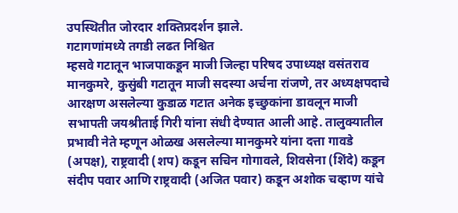उपस्थितीत जोरदार शक्तिप्रदर्शन झाले.
गटागणांमध्ये तगडी लढत निश्चित
म्हसवे गटातून भाजपाकडून माजी जिल्हा परिषद उपाध्यक्ष वसंतराव मानकुमरे, कुसुंबी गटातून माजी सदस्या अर्चना रांजणे, तर अध्यक्षपदाचे आरक्षण असलेल्या कुडाळ गटात अनेक इच्छुकांना डावलून माजी सभापती जयश्रीताई गिरी यांना संधी देण्यात आली आहे. तालुक्यातील प्रभावी नेते म्हणून ओळख असलेल्या मानकुमरे यांना दत्ता गावडे (अपक्ष), राष्ट्रवादी (शप) कडून सचिन गोगावले, शिवसेना (शिंदे) कडून संदीप पवार आणि राष्ट्रवादी (अजित पवार) कडून अशोक चव्हाण यांचे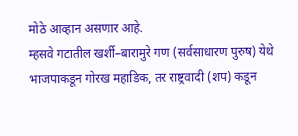मोठे आव्हान असणार आहे.
म्हसवे गटातील खर्शी–बारामुरे गण (सर्वसाधारण पुरुष) येथे भाजपाकडून गोरख महाडिक, तर राष्ट्रवादी (शप) कडून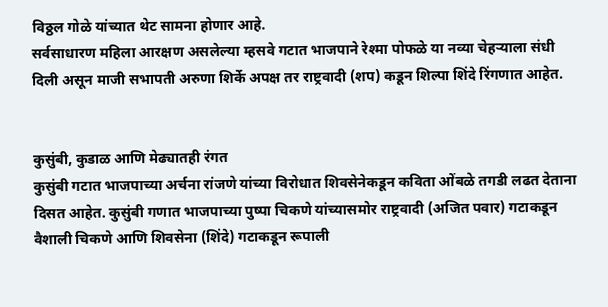विठ्ठल गोळे यांच्यात थेट सामना होणार आहे.
सर्वसाधारण महिला आरक्षण असलेल्या म्हसवे गटात भाजपाने रेश्मा पोफळे या नव्या चेहऱ्याला संधी दिली असून माजी सभापती अरुणा शिर्के अपक्ष तर राष्ट्रवादी (शप) कडून शिल्पा शिंदे रिंगणात आहेत.


कुसुंबी, कुडाळ आणि मेढ्यातही रंगत
कुसुंबी गटात भाजपाच्या अर्चना रांजणे यांच्या विरोधात शिवसेनेकडून कविता ओंबळे तगडी लढत देताना दिसत आहेत. कुसुंबी गणात भाजपाच्या पुष्पा चिकणे यांच्यासमोर राष्ट्रवादी (अजित पवार) गटाकडून वैशाली चिकणे आणि शिवसेना (शिंदे) गटाकडून रूपाली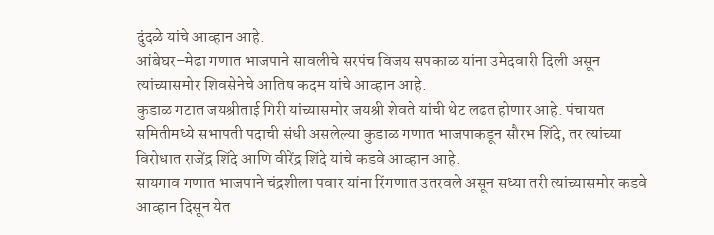दुंदळे यांचे आव्हान आहे.
आंबेघर–मेढा गणात भाजपाने सावलीचे सरपंच विजय सपकाळ यांना उमेदवारी दिली असून त्यांच्यासमोर शिवसेनेचे आतिष कदम यांचे आव्हान आहे.
कुडाळ गटात जयश्रीताई गिरी यांच्यासमोर जयश्री शेवते यांची थेट लढत होणार आहे. पंचायत समितीमध्ये सभापती पदाची संधी असलेल्या कुडाळ गणात भाजपाकडून सौरभ शिंदे, तर त्यांच्या विरोधात राजेंद्र शिंदे आणि वीरेंद्र शिंदे यांचे कडवे आव्हान आहे.
सायगाव गणात भाजपाने चंद्रशीला पवार यांना रिंगणात उतरवले असून सध्या तरी त्यांच्यासमोर कडवे आव्हान दिसून येत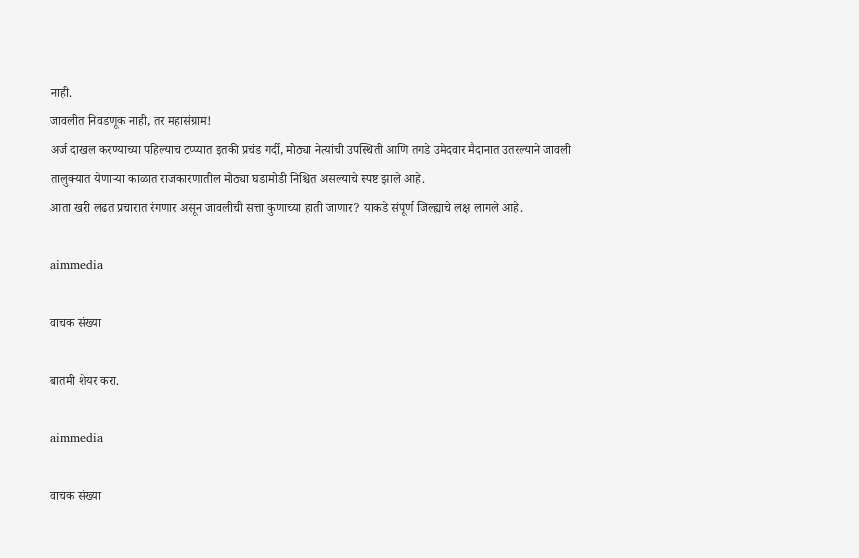नाही.
जावलीत निवडणूक नाही, तर महासंग्राम!
अर्ज दाखल करण्याच्या पहिल्याच टप्प्यात इतकी प्रचंड गर्दी, मोठ्या नेत्यांची उपस्थिती आणि तगडे उमेदवार मैदानात उतरल्याने जावली तालुक्यात येणाऱ्या काळात राजकारणातील मोठ्या घडामोडी निश्चित असल्याचे स्पष्ट झाले आहे.
आता खरी लढत प्रचारात रंगणार असून जावलीची सत्ता कुणाच्या हाती जाणार? याकडे संपूर्ण जिल्ह्याचे लक्ष लागले आहे.

aimmedia

वाचक संख्या

बातमी शेयर करा.

aimmedia

वाचक संख्या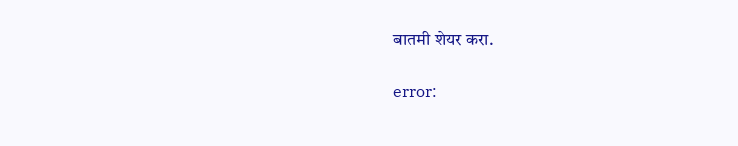बातमी शेयर करा.

error: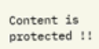Content is protected !!